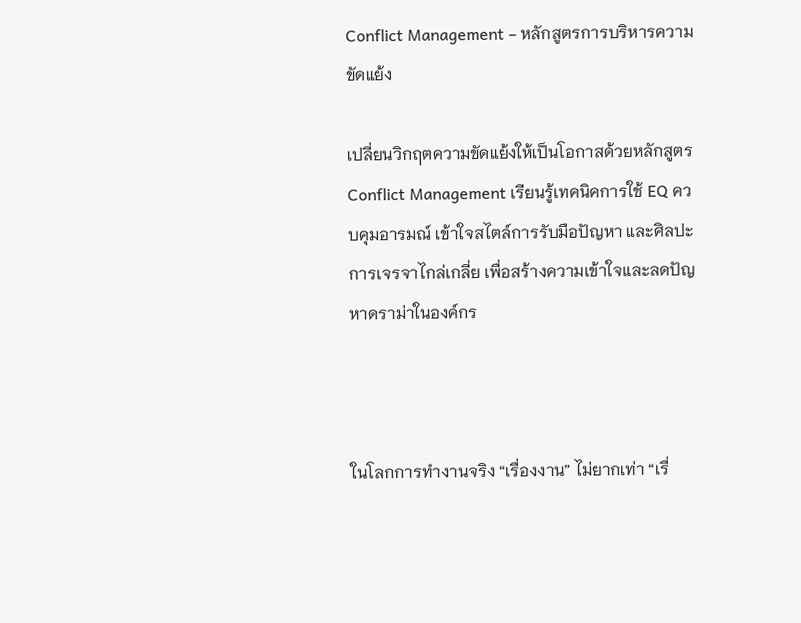Conflict Management – หลักสูตรการบริหารความขัดแย้ง

เปลี่ยนวิกฤตความขัดแย้งให้เป็นโอกาสด้วยหลักสูตร Conflict Management เรียนรู้เทคนิคการใช้ EQ ควบคุมอารมณ์ เข้าใจสไตล์การรับมือปัญหา และศิลปะการเจรจาไกล่เกลี่ย เพื่อสร้างความเข้าใจและลดปัญหาดราม่าในองค์กร



ในโลกการทำงานจริง “เรื่องงาน” ไม่ยากเท่า “เรื่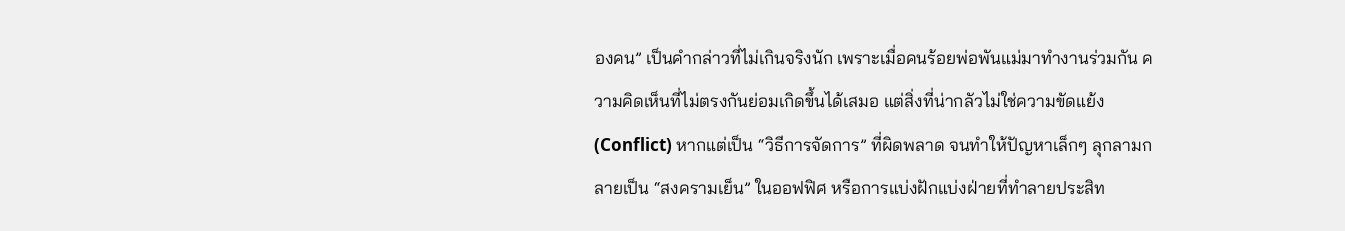องคน” เป็นคำกล่าวที่ไม่เกินจริงนัก เพราะเมื่อคนร้อยพ่อพันแม่มาทำงานร่วมกัน ความคิดเห็นที่ไม่ตรงกันย่อมเกิดขึ้นได้เสมอ แต่สิ่งที่น่ากลัวไม่ใช่ความขัดแย้ง (Conflict) หากแต่เป็น “วิธีการจัดการ” ที่ผิดพลาด จนทำให้ปัญหาเล็กๆ ลุกลามกลายเป็น “สงครามเย็น” ในออฟฟิศ หรือการแบ่งฝักแบ่งฝ่ายที่ทำลายประสิท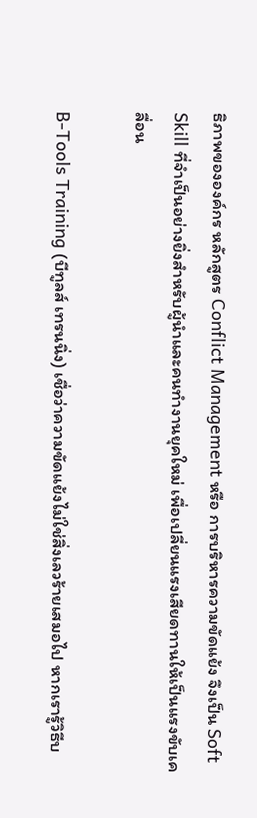ธิภาพขององค์กร หลักสูตร Conflict Management หรือ การบริหารความขัดแย้ง จึงเป็น Soft Skill ที่จำเป็นอย่างยิ่งสำหรับผู้นำและคนทำงานยุคใหม่ เพื่อเปลี่ยนแรงเสียดทานให้เป็นแรงขับเคลื่อน

B-Tools Training (บีทูลส์ เทรนนิ่ง) เชื่อว่าความขัดแย้งไม่ใช่สิ่งเลวร้ายเสมอไป หากเรารู้วิธีบ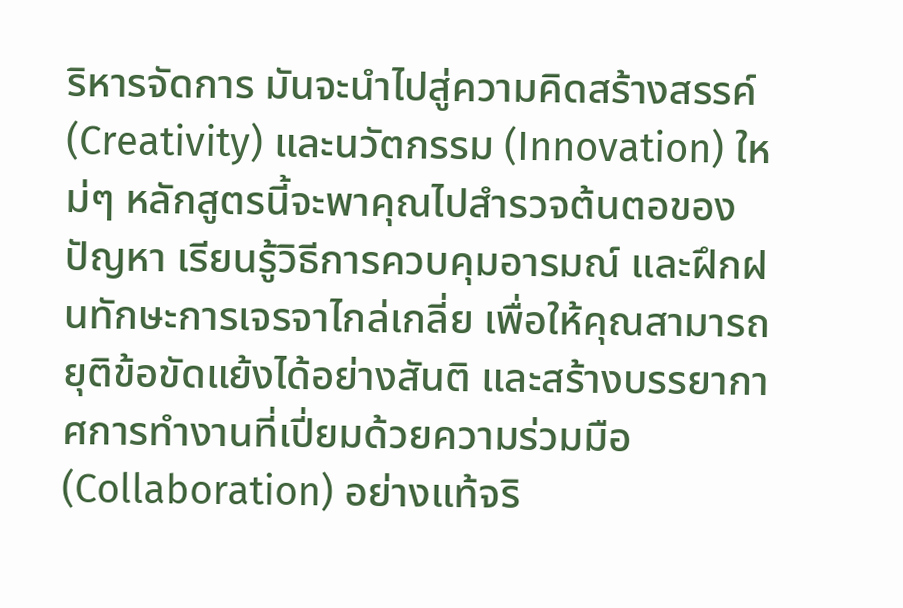ริหารจัดการ มันจะนำไปสู่ความคิดสร้างสรรค์ (Creativity) และนวัตกรรม (Innovation) ใหม่ๆ หลักสูตรนี้จะพาคุณไปสำรวจต้นตอของปัญหา เรียนรู้วิธีการควบคุมอารมณ์ และฝึกฝนทักษะการเจรจาไกล่เกลี่ย เพื่อให้คุณสามารถยุติข้อขัดแย้งได้อย่างสันติ และสร้างบรรยากาศการทำงานที่เปี่ยมด้วยความร่วมมือ (Collaboration) อย่างแท้จริ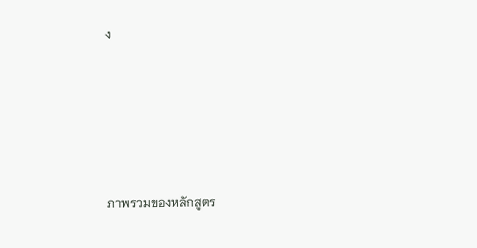ง






ภาพรวมของหลักสูตร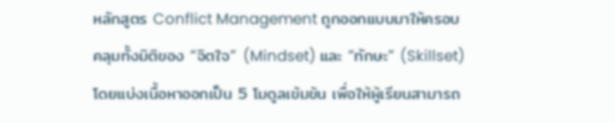หลักสูตร Conflict Management ถูกออกแบบมาให้ครอบคลุมทั้งมิติของ “จิตใจ” (Mindset) และ “ทักษะ” (Skillset) โดยแบ่งเนื้อหาออกเป็น 5 โมดูลเข้มข้น เพื่อให้ผู้เรียนสามารถ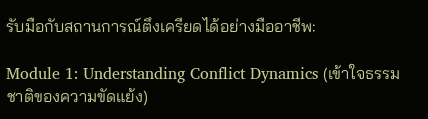รับมือกับสถานการณ์ตึงเครียดได้อย่างมืออาชีพ:

Module 1: Understanding Conflict Dynamics (เข้าใจธรรมชาติของความขัดแย้ง)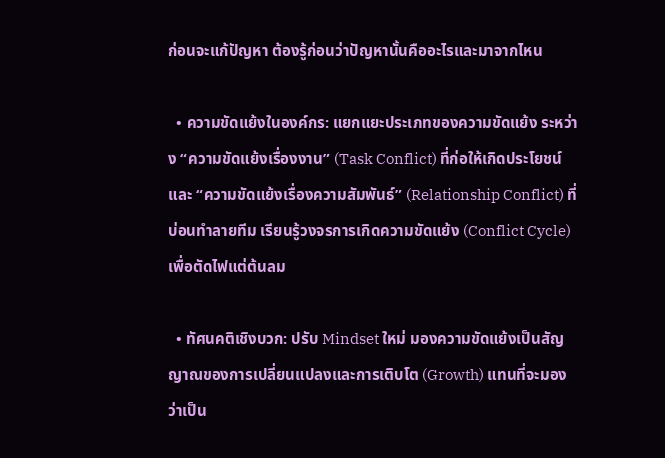ก่อนจะแก้ปัญหา ต้องรู้ก่อนว่าปัญหานั้นคืออะไรและมาจากไหน

  • ความขัดแย้งในองค์กร: แยกแยะประเภทของความขัดแย้ง ระหว่าง “ความขัดแย้งเรื่องงาน” (Task Conflict) ที่ก่อให้เกิดประโยชน์ และ “ความขัดแย้งเรื่องความสัมพันธ์” (Relationship Conflict) ที่บ่อนทำลายทีม เรียนรู้วงจรการเกิดความขัดแย้ง (Conflict Cycle) เพื่อตัดไฟแต่ต้นลม

  • ทัศนคติเชิงบวก: ปรับ Mindset ใหม่ มองความขัดแย้งเป็นสัญญาณของการเปลี่ยนแปลงและการเติบโต (Growth) แทนที่จะมองว่าเป็น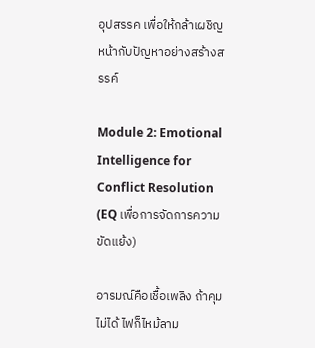อุปสรรค เพื่อให้กล้าเผชิญหน้ากับปัญหาอย่างสร้างสรรค์

Module 2: Emotional Intelligence for Conflict Resolution (EQ เพื่อการจัดการความขัดแย้ง)

อารมณ์คือเชื้อเพลิง ถ้าคุมไม่ได้ ไฟก็ไหม้ลาม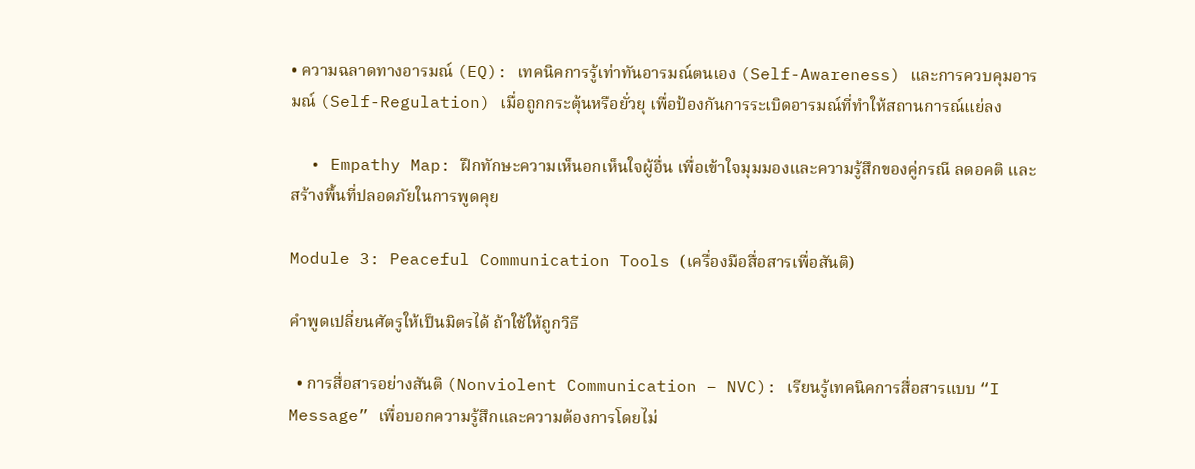• ความฉลาดทางอารมณ์ (EQ): เทคนิคการรู้เท่าทันอารมณ์ตนเอง (Self-Awareness) และการควบคุมอารมณ์ (Self-Regulation) เมื่อถูกกระตุ้นหรือยั่วยุ เพื่อป้องกันการระเบิดอารมณ์ที่ทำให้สถานการณ์แย่ลง

  • Empathy Map: ฝึกทักษะความเห็นอกเห็นใจผู้อื่น เพื่อเข้าใจมุมมองและความรู้สึกของคู่กรณี ลดอคติ และสร้างพื้นที่ปลอดภัยในการพูดคุย

Module 3: Peaceful Communication Tools (เครื่องมือสื่อสารเพื่อสันติ)

คำพูดเปลี่ยนศัตรูให้เป็นมิตรได้ ถ้าใช้ให้ถูกวิธี

  • การสื่อสารอย่างสันติ (Nonviolent Communication – NVC): เรียนรู้เทคนิคการสื่อสารแบบ “I Message” เพื่อบอกความรู้สึกและความต้องการโดยไม่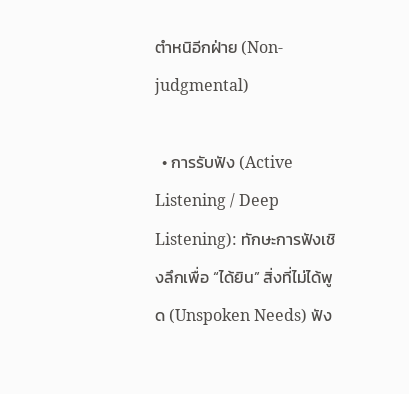ตำหนิอีกฝ่าย (Non-judgmental)

  • การรับฟัง (Active Listening / Deep Listening): ทักษะการฟังเชิงลึกเพื่อ “ได้ยิน” สิ่งที่ไม่ได้พูด (Unspoken Needs) ฟัง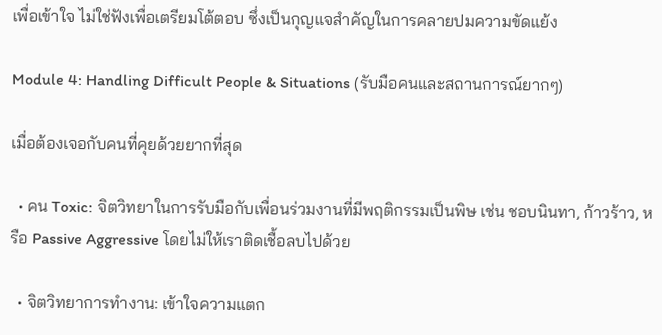เพื่อเข้าใจ ไม่ใช่ฟังเพื่อเตรียมโต้ตอบ ซึ่งเป็นกุญแจสำคัญในการคลายปมความขัดแย้ง

Module 4: Handling Difficult People & Situations (รับมือคนและสถานการณ์ยากๆ)

เมื่อต้องเจอกับคนที่คุยด้วยยากที่สุด

  • คน Toxic: จิตวิทยาในการรับมือกับเพื่อนร่วมงานที่มีพฤติกรรมเป็นพิษ เช่น ชอบนินทา, ก้าวร้าว, หรือ Passive Aggressive โดยไม่ให้เราติดเชื้อลบไปด้วย

  • จิตวิทยาการทำงาน: เข้าใจความแตก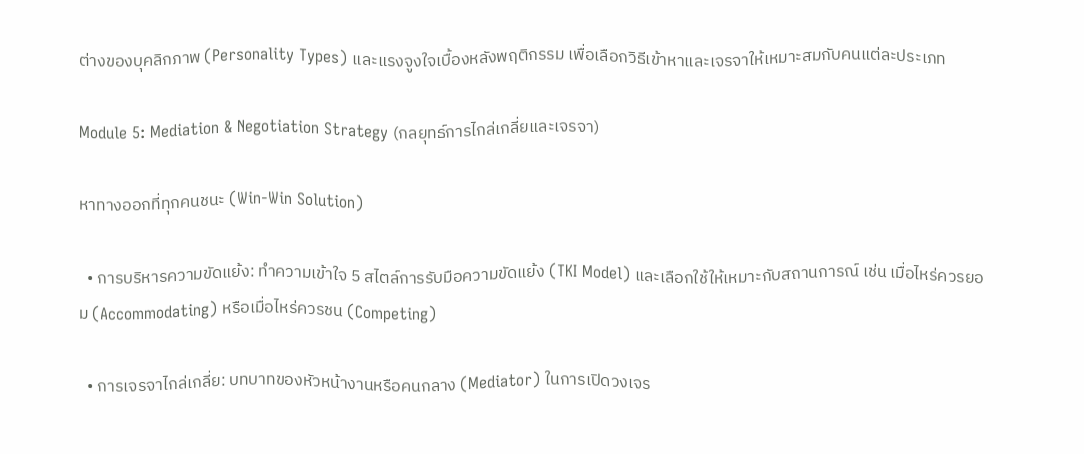ต่างของบุคลิกภาพ (Personality Types) และแรงจูงใจเบื้องหลังพฤติกรรม เพื่อเลือกวิธีเข้าหาและเจรจาให้เหมาะสมกับคนแต่ละประเภท

Module 5: Mediation & Negotiation Strategy (กลยุทธ์การไกล่เกลี่ยและเจรจา)

หาทางออกที่ทุกคนชนะ (Win-Win Solution)

  • การบริหารความขัดแย้ง: ทำความเข้าใจ 5 สไตล์การรับมือความขัดแย้ง (TKI Model) และเลือกใช้ให้เหมาะกับสถานการณ์ เช่น เมื่อไหร่ควรยอม (Accommodating) หรือเมื่อไหร่ควรชน (Competing)

  • การเจรจาไกล่เกลี่ย: บทบาทของหัวหน้างานหรือคนกลาง (Mediator) ในการเปิดวงเจร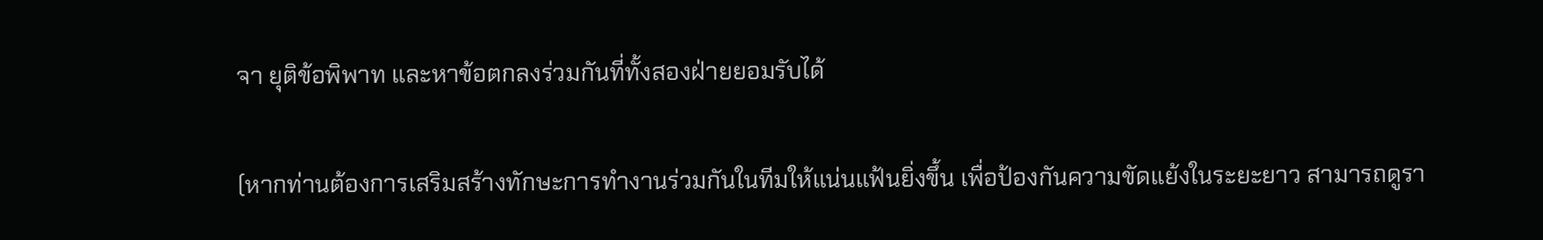จา ยุติข้อพิพาท และหาข้อตกลงร่วมกันที่ทั้งสองฝ่ายยอมรับได้

(หากท่านต้องการเสริมสร้างทักษะการทำงานร่วมกันในทีมให้แน่นแฟ้นยิ่งขึ้น เพื่อป้องกันความขัดแย้งในระยะยาว สามารถดูรา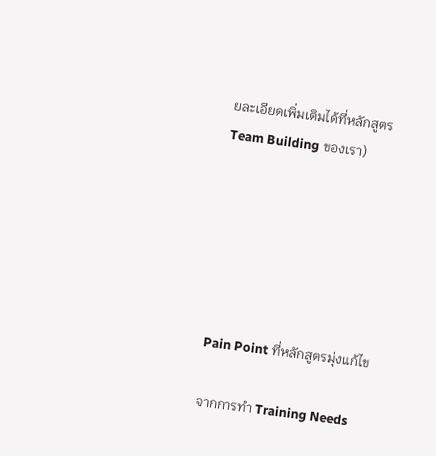ยละเอียดเพิ่มเติมได้ที่หลักสูตร Team Building ของเรา)






Pain Point ที่หลักสูตรมุ่งแก้ไข

จากการทำ Training Needs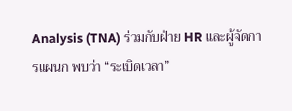Analysis (TNA) ร่วมกับฝ่าย HR และผู้จัดการแผนก พบว่า “ระเบิดเวลา”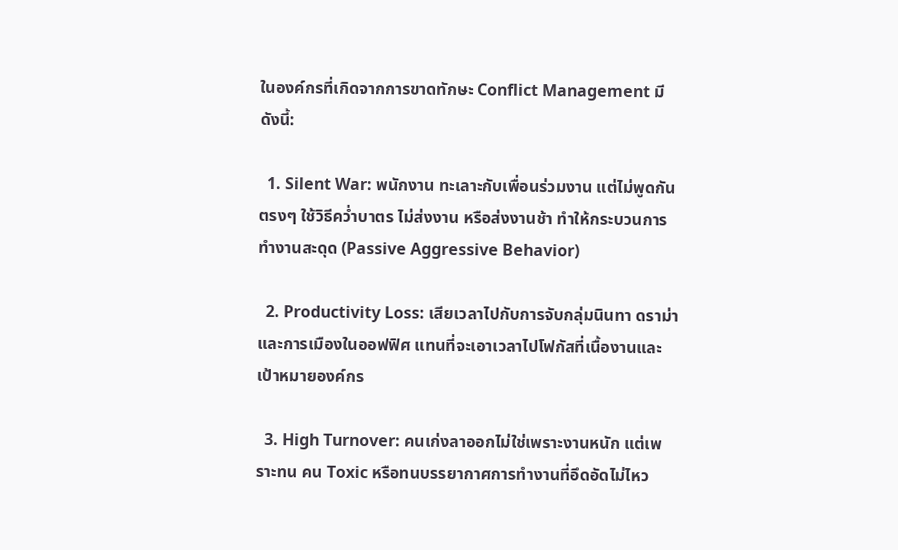ในองค์กรที่เกิดจากการขาดทักษะ Conflict Management มีดังนี้:

  1. Silent War: พนักงาน ทะเลาะกับเพื่อนร่วมงาน แต่ไม่พูดกันตรงๆ ใช้วิธีคว่ำบาตร ไม่ส่งงาน หรือส่งงานช้า ทำให้กระบวนการทำงานสะดุด (Passive Aggressive Behavior)

  2. Productivity Loss: เสียเวลาไปกับการจับกลุ่มนินทา ดราม่า และการเมืองในออฟฟิศ แทนที่จะเอาเวลาไปโฟกัสที่เนื้องานและเป้าหมายองค์กร

  3. High Turnover: คนเก่งลาออกไม่ใช่เพราะงานหนัก แต่เพราะทน คน Toxic หรือทนบรรยากาศการทำงานที่อึดอัดไม่ไหว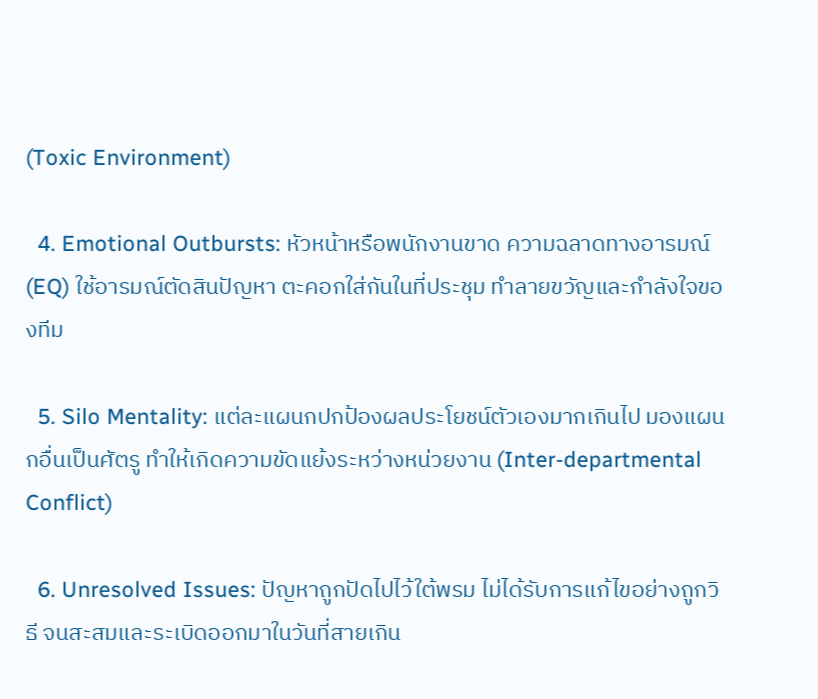(Toxic Environment)

  4. Emotional Outbursts: หัวหน้าหรือพนักงานขาด ความฉลาดทางอารมณ์ (EQ) ใช้อารมณ์ตัดสินปัญหา ตะคอกใส่กันในที่ประชุม ทำลายขวัญและกำลังใจของทีม

  5. Silo Mentality: แต่ละแผนกปกป้องผลประโยชน์ตัวเองมากเกินไป มองแผนกอื่นเป็นศัตรู ทำให้เกิดความขัดแย้งระหว่างหน่วยงาน (Inter-departmental Conflict)

  6. Unresolved Issues: ปัญหาถูกปัดไปไว้ใต้พรม ไม่ได้รับการแก้ไขอย่างถูกวิธี จนสะสมและระเบิดออกมาในวันที่สายเกิน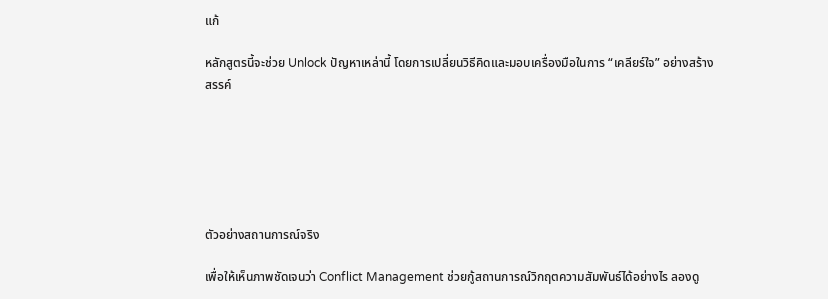แก้

หลักสูตรนี้จะช่วย Unlock ปัญหาเหล่านี้ โดยการเปลี่ยนวิธีคิดและมอบเครื่องมือในการ “เคลียร์ใจ” อย่างสร้างสรรค์






ตัวอย่างสถานการณ์จริง

เพื่อให้เห็นภาพชัดเจนว่า Conflict Management ช่วยกู้สถานการณ์วิกฤตความสัมพันธ์ได้อย่างไร ลองดู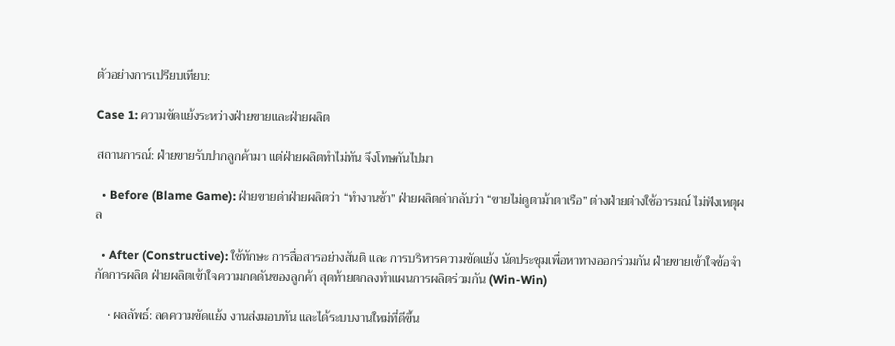ตัวอย่างการเปรียบเทียบ:

Case 1: ความขัดแย้งระหว่างฝ่ายขายและฝ่ายผลิต

สถานการณ์: ฝ่ายขายรับปากลูกค้ามา แต่ฝ่ายผลิตทำไม่ทัน จึงโทษกันไปมา

  • Before (Blame Game): ฝ่ายขายด่าฝ่ายผลิตว่า “ทำงานช้า” ฝ่ายผลิตด่ากลับว่า “ขายไม่ดูตาม้าตาเรือ” ต่างฝ่ายต่างใช้อารมณ์ ไม่ฟังเหตุผล

  • After (Constructive): ใช้ทักษะ การสื่อสารอย่างสันติ และ การบริหารความขัดแย้ง นัดประชุมเพื่อหาทางออกร่วมกัน ฝ่ายขายเข้าใจข้อจำกัดการผลิต ฝ่ายผลิตเข้าใจความกดดันของลูกค้า สุดท้ายตกลงทำแผนการผลิตร่วมกัน (Win-Win)

    • ผลลัพธ์: ลดความขัดแย้ง งานส่งมอบทัน และได้ระบบงานใหม่ที่ดีขึ้น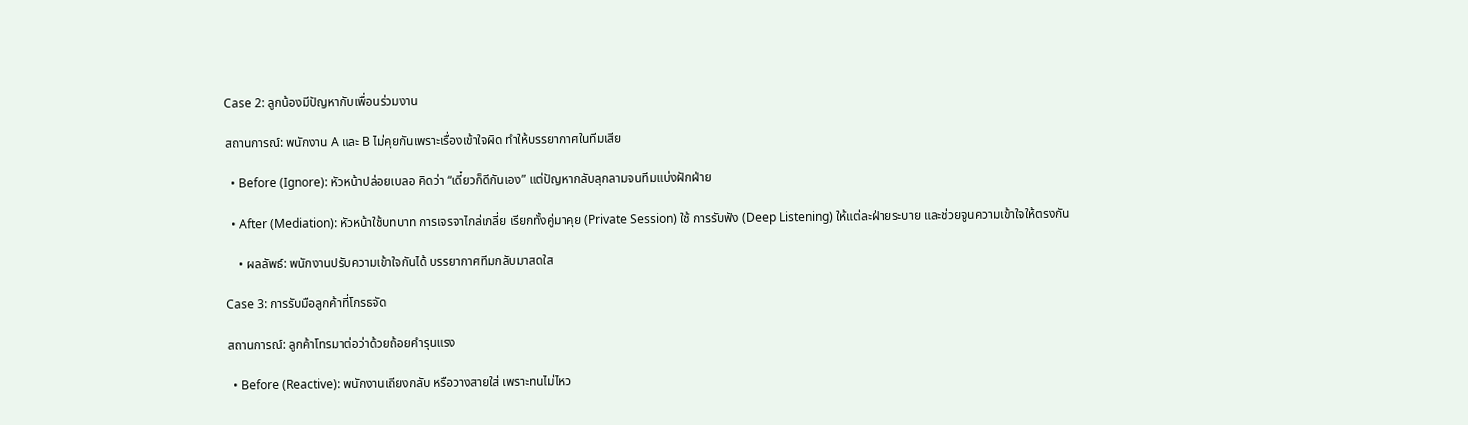Case 2: ลูกน้องมีปัญหากับเพื่อนร่วมงาน

สถานการณ์: พนักงาน A และ B ไม่คุยกันเพราะเรื่องเข้าใจผิด ทำให้บรรยากาศในทีมเสีย

  • Before (Ignore): หัวหน้าปล่อยเบลอ คิดว่า “เดี๋ยวก็ดีกันเอง” แต่ปัญหากลับลุกลามจนทีมแบ่งฝักฝ่าย

  • After (Mediation): หัวหน้าใช้บทบาท การเจรจาไกล่เกลี่ย เรียกทั้งคู่มาคุย (Private Session) ใช้ การรับฟัง (Deep Listening) ให้แต่ละฝ่ายระบาย และช่วยจูนความเข้าใจให้ตรงกัน

    • ผลลัพธ์: พนักงานปรับความเข้าใจกันได้ บรรยากาศทีมกลับมาสดใส

Case 3: การรับมือลูกค้าที่โกรธจัด

สถานการณ์: ลูกค้าโทรมาต่อว่าด้วยถ้อยคำรุนแรง

  • Before (Reactive): พนักงานเถียงกลับ หรือวางสายใส่ เพราะทนไม่ไหว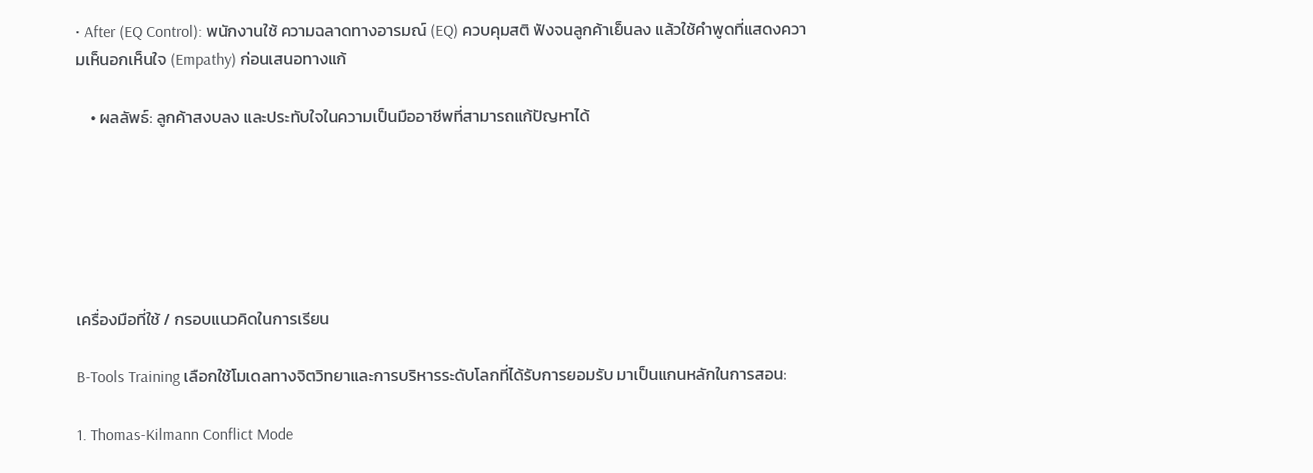• After (EQ Control): พนักงานใช้ ความฉลาดทางอารมณ์ (EQ) ควบคุมสติ ฟังจนลูกค้าเย็นลง แล้วใช้คำพูดที่แสดงความเห็นอกเห็นใจ (Empathy) ก่อนเสนอทางแก้

    • ผลลัพธ์: ลูกค้าสงบลง และประทับใจในความเป็นมืออาชีพที่สามารถแก้ปัญหาได้






เครื่องมือที่ใช้ / กรอบแนวคิดในการเรียน

B-Tools Training เลือกใช้โมเดลทางจิตวิทยาและการบริหารระดับโลกที่ได้รับการยอมรับ มาเป็นแกนหลักในการสอน:

1. Thomas-Kilmann Conflict Mode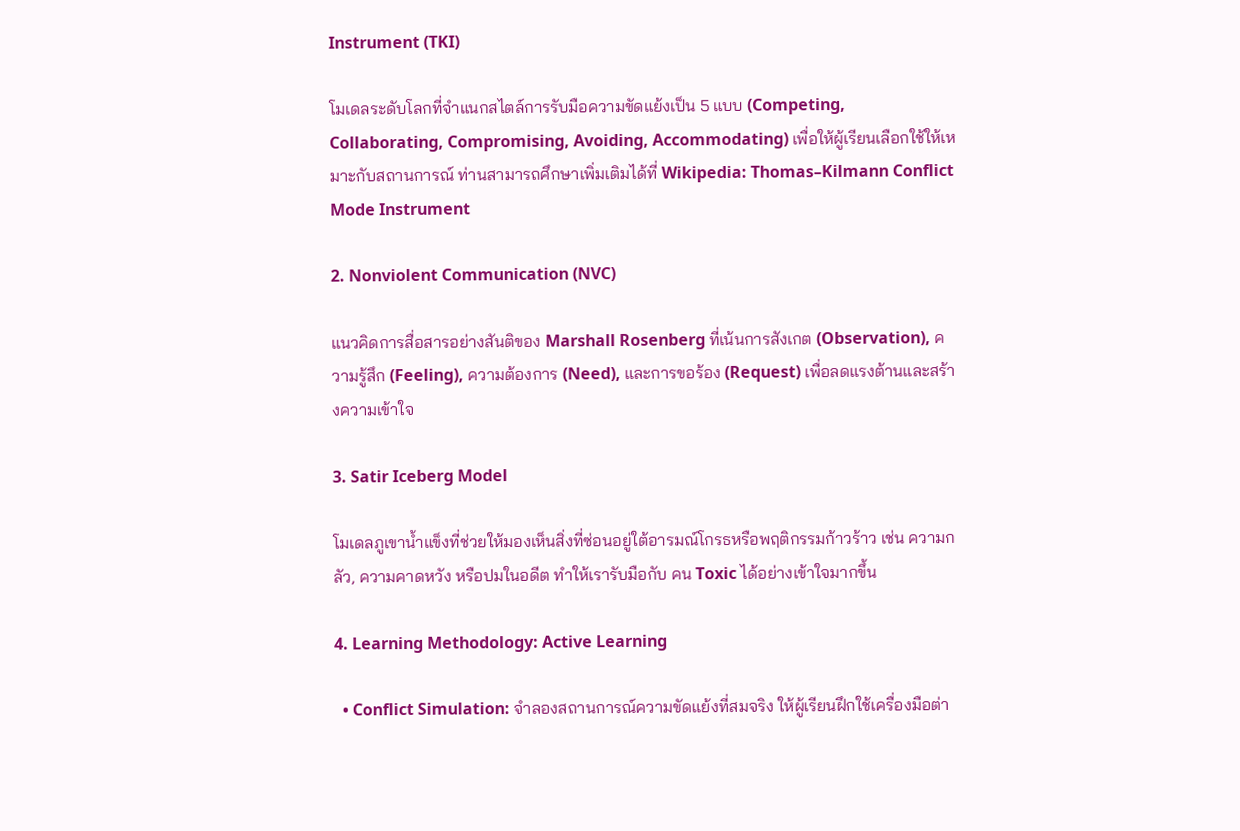Instrument (TKI)

โมเดลระดับโลกที่จำแนกสไตล์การรับมือความขัดแย้งเป็น 5 แบบ (Competing, Collaborating, Compromising, Avoiding, Accommodating) เพื่อให้ผู้เรียนเลือกใช้ให้เหมาะกับสถานการณ์ ท่านสามารถศึกษาเพิ่มเติมได้ที่ Wikipedia: Thomas–Kilmann Conflict Mode Instrument

2. Nonviolent Communication (NVC)

แนวคิดการสื่อสารอย่างสันติของ Marshall Rosenberg ที่เน้นการสังเกต (Observation), ความรู้สึก (Feeling), ความต้องการ (Need), และการขอร้อง (Request) เพื่อลดแรงต้านและสร้างความเข้าใจ

3. Satir Iceberg Model

โมเดลภูเขาน้ำแข็งที่ช่วยให้มองเห็นสิ่งที่ซ่อนอยู่ใต้อารมณ์โกรธหรือพฤติกรรมก้าวร้าว เช่น ความกลัว, ความคาดหวัง หรือปมในอดีต ทำให้เรารับมือกับ คน Toxic ได้อย่างเข้าใจมากขึ้น

4. Learning Methodology: Active Learning

  • Conflict Simulation: จำลองสถานการณ์ความขัดแย้งที่สมจริง ให้ผู้เรียนฝึกใช้เครื่องมือต่า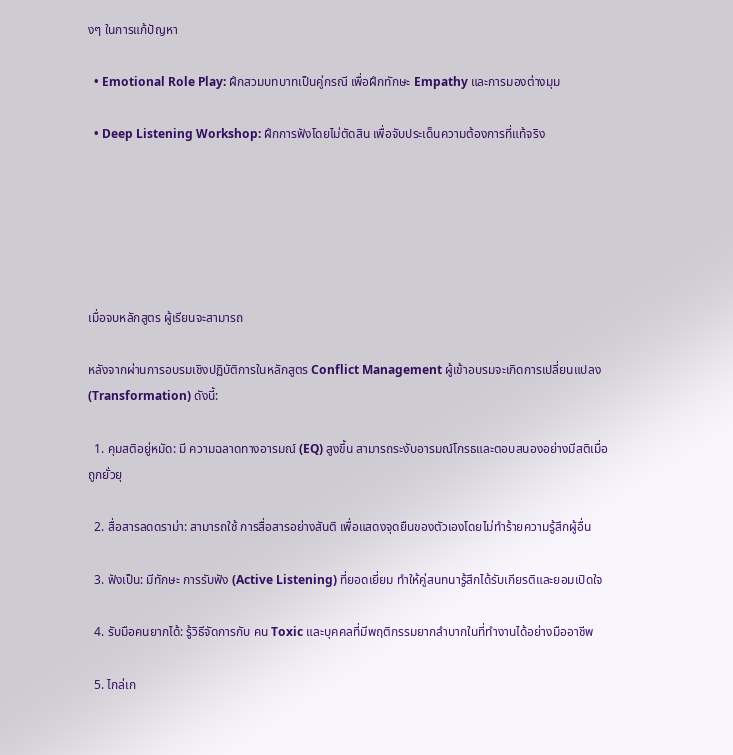งๆ ในการแก้ปัญหา

  • Emotional Role Play: ฝึกสวมบทบาทเป็นคู่กรณี เพื่อฝึกทักษะ Empathy และการมองต่างมุม

  • Deep Listening Workshop: ฝึกการฟังโดยไม่ตัดสิน เพื่อจับประเด็นความต้องการที่แท้จริง






เมื่อจบหลักสูตร ผู้เรียนจะสามารถ

หลังจากผ่านการอบรมเชิงปฏิบัติการในหลักสูตร Conflict Management ผู้เข้าอบรมจะเกิดการเปลี่ยนแปลง (Transformation) ดังนี้:

  1. คุมสติอยู่หมัด: มี ความฉลาดทางอารมณ์ (EQ) สูงขึ้น สามารถระงับอารมณ์โกรธและตอบสนองอย่างมีสติเมื่อถูกยั่วยุ

  2. สื่อสารลดดราม่า: สามารถใช้ การสื่อสารอย่างสันติ เพื่อแสดงจุดยืนของตัวเองโดยไม่ทำร้ายความรู้สึกผู้อื่น

  3. ฟังเป็น: มีทักษะ การรับฟัง (Active Listening) ที่ยอดเยี่ยม ทำให้คู่สนทนารู้สึกได้รับเกียรติและยอมเปิดใจ

  4. รับมือคนยากได้: รู้วิธีจัดการกับ คน Toxic และบุคคลที่มีพฤติกรรมยากลำบากในที่ทำงานได้อย่างมืออาชีพ

  5. ไกล่เก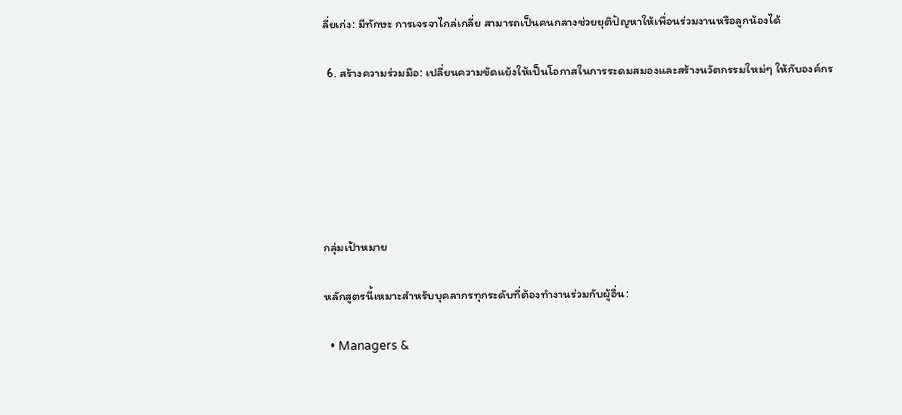ลี่ยเก่ง: มีทักษะ การเจรจาไกล่เกลี่ย สามารถเป็นคนกลางช่วยยุติปัญหาให้เพื่อนร่วมงานหรือลูกน้องได้

  6. สร้างความร่วมมือ: เปลี่ยนความขัดแย้งให้เป็นโอกาสในการระดมสมองและสร้างนวัตกรรมใหม่ๆ ให้กับองค์กร






กลุ่มเป้าหมาย

หลักสูตรนี้เหมาะสำหรับบุคลากรทุกระดับที่ต้องทำงานร่วมกับผู้อื่น:

  • Managers &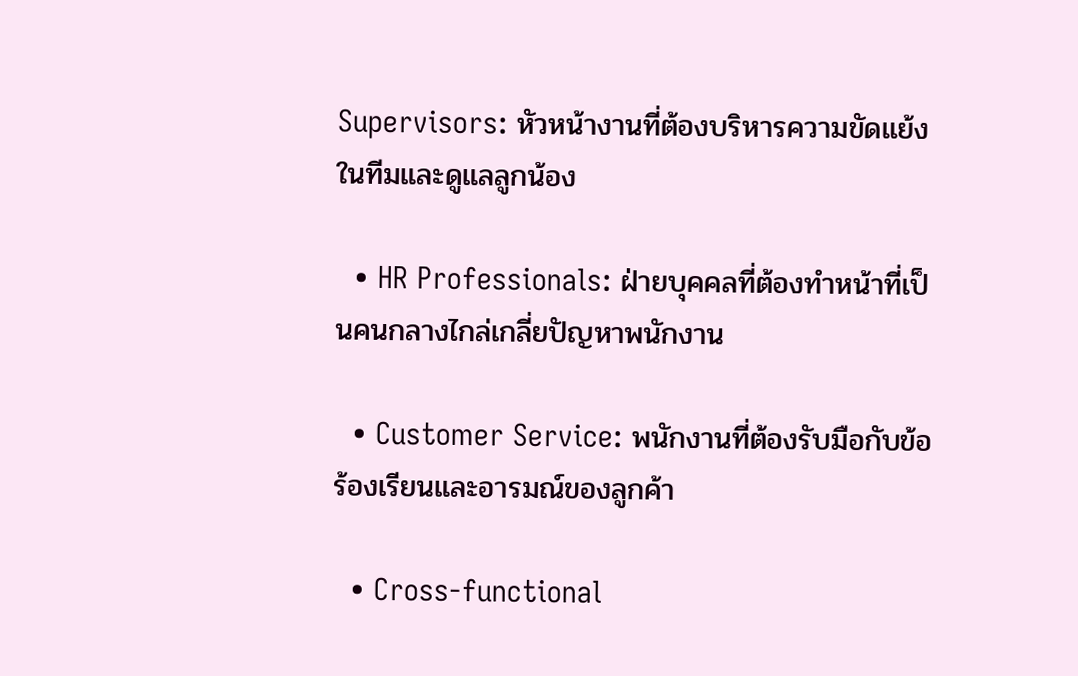Supervisors: หัวหน้างานที่ต้องบริหารความขัดแย้งในทีมและดูแลลูกน้อง

  • HR Professionals: ฝ่ายบุคคลที่ต้องทำหน้าที่เป็นคนกลางไกล่เกลี่ยปัญหาพนักงาน

  • Customer Service: พนักงานที่ต้องรับมือกับข้อร้องเรียนและอารมณ์ของลูกค้า

  • Cross-functional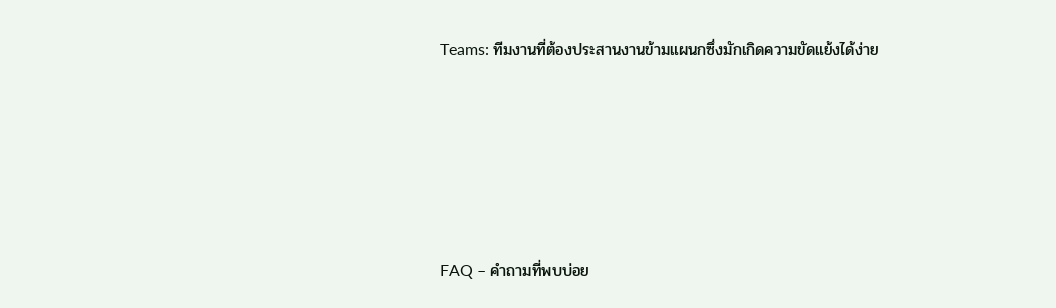Teams: ทีมงานที่ต้องประสานงานข้ามแผนกซึ่งมักเกิดความขัดแย้งได้ง่าย






FAQ – คำถามที่พบบ่อย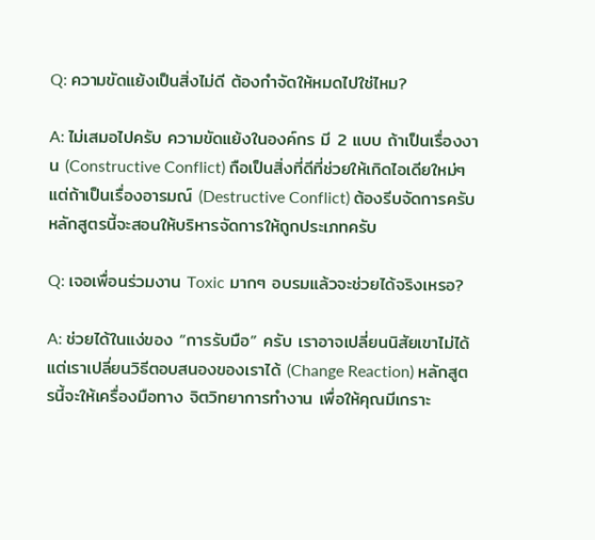Q: ความขัดแย้งเป็นสิ่งไม่ดี ต้องกำจัดให้หมดไปใช่ไหม?

A: ไม่เสมอไปครับ ความขัดแย้งในองค์กร มี 2 แบบ ถ้าเป็นเรื่องงาน (Constructive Conflict) ถือเป็นสิ่งที่ดีที่ช่วยให้เกิดไอเดียใหม่ๆ แต่ถ้าเป็นเรื่องอารมณ์ (Destructive Conflict) ต้องรีบจัดการครับ หลักสูตรนี้จะสอนให้บริหารจัดการให้ถูกประเภทครับ

Q: เจอเพื่อนร่วมงาน Toxic มากๆ อบรมแล้วจะช่วยได้จริงเหรอ?

A: ช่วยได้ในแง่ของ “การรับมือ” ครับ เราอาจเปลี่ยนนิสัยเขาไม่ได้ แต่เราเปลี่ยนวิธีตอบสนองของเราได้ (Change Reaction) หลักสูตรนี้จะให้เครื่องมือทาง จิตวิทยาการทำงาน เพื่อให้คุณมีเกราะ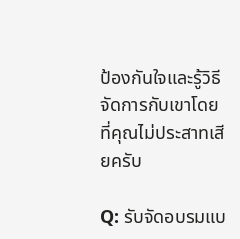ป้องกันใจและรู้วิธีจัดการกับเขาโดยที่คุณไม่ประสาทเสียครับ

Q: รับจัดอบรมแบ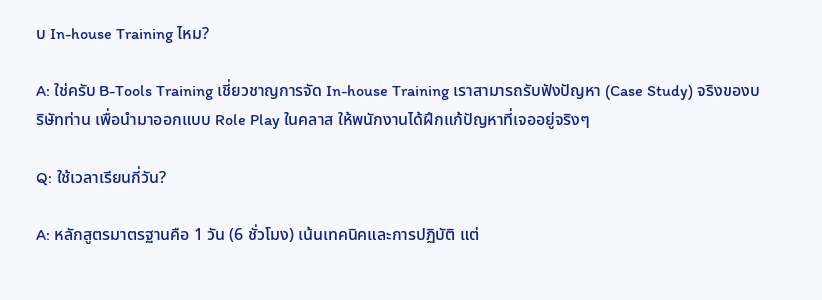บ In-house Training ไหม?

A: ใช่ครับ B-Tools Training เชี่ยวชาญการจัด In-house Training เราสามารถรับฟังปัญหา (Case Study) จริงของบริษัทท่าน เพื่อนำมาออกแบบ Role Play ในคลาส ให้พนักงานได้ฝึกแก้ปัญหาที่เจออยู่จริงๆ

Q: ใช้เวลาเรียนกี่วัน?

A: หลักสูตรมาตรฐานคือ 1 วัน (6 ชั่วโมง) เน้นเทคนิคและการปฏิบัติ แต่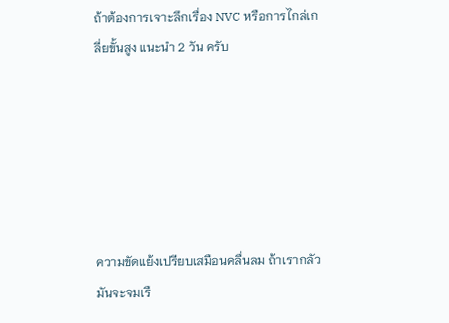ถ้าต้องการเจาะลึกเรื่อง NVC หรือการไกล่เกลี่ยขั้นสูง แนะนำ 2 วัน ครับ






ความขัดแย้งเปรียบเสมือนคลื่นลม ถ้าเรากลัวมันจะจมเรื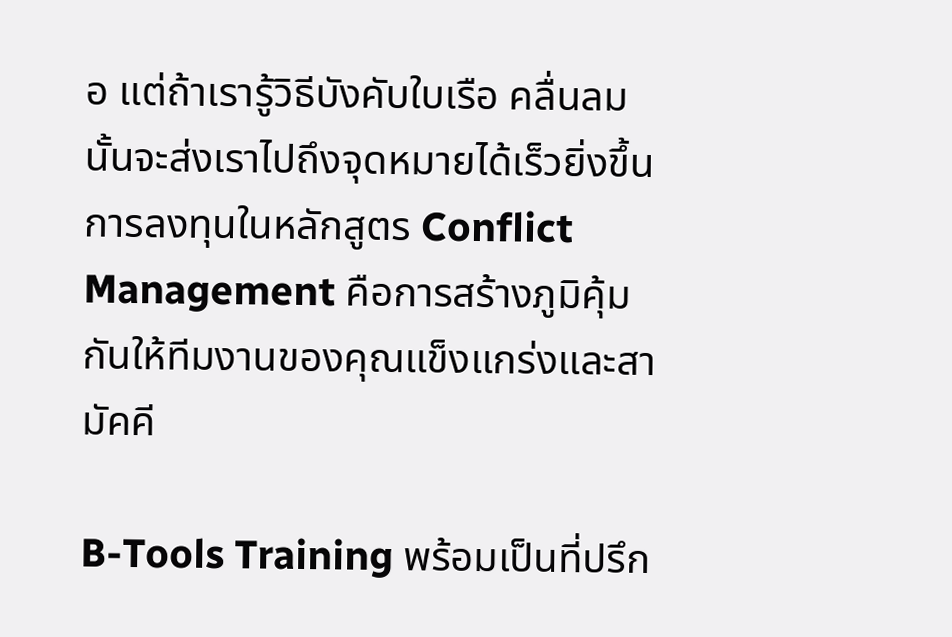อ แต่ถ้าเรารู้วิธีบังคับใบเรือ คลื่นลมนั้นจะส่งเราไปถึงจุดหมายได้เร็วยิ่งขึ้น การลงทุนในหลักสูตร Conflict Management คือการสร้างภูมิคุ้มกันให้ทีมงานของคุณแข็งแกร่งและสามัคคี

B-Tools Training พร้อมเป็นที่ปรึก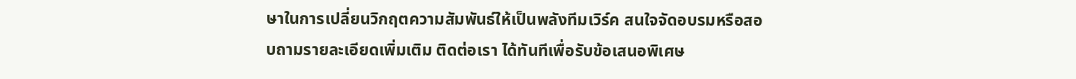ษาในการเปลี่ยนวิกฤตความสัมพันธ์ให้เป็นพลังทีมเวิร์ค สนใจจัดอบรมหรือสอบถามรายละเอียดเพิ่มเติม ติดต่อเรา ได้ทันทีเพื่อรับข้อเสนอพิเศษ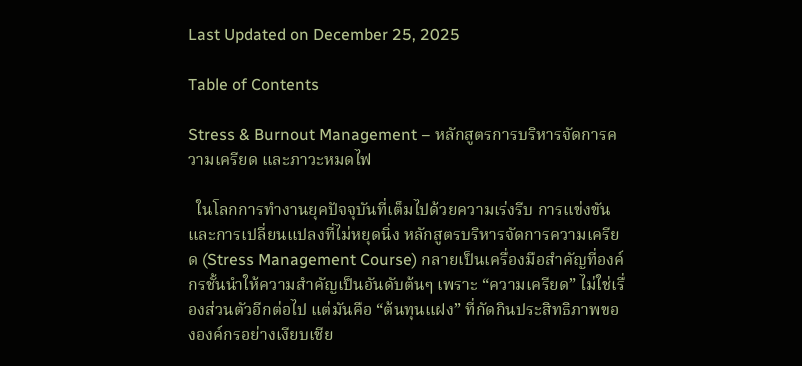Last Updated on December 25, 2025

Table of Contents

Stress & Burnout Management – หลักสูตรการบริหารจัดการความเครียด และภาวะหมดไฟ

  ในโลกการทำงานยุคปัจจุบันที่เต็มไปด้วยความเร่งรีบ การแข่งขัน และการเปลี่ยนแปลงที่ไม่หยุดนิ่ง หลักสูตรบริหารจัดการความเครียด (Stress Management Course) กลายเป็นเครื่องมือสำคัญที่องค์กรชั้นนำให้ความสำคัญเป็นอันดับต้นๆ เพราะ “ความเครียด” ไม่ใช่เรื่องส่วนตัวอีกต่อไป แต่มันคือ “ต้นทุนแฝง” ที่กัดกินประสิทธิภาพขององค์กรอย่างเงียบเชีย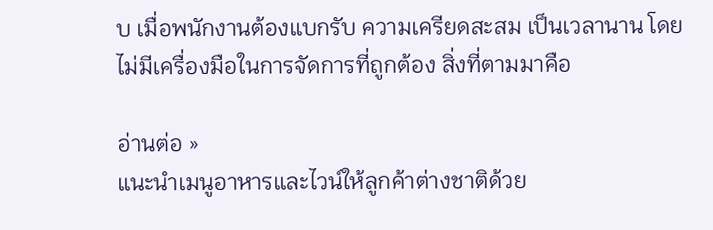บ เมื่อพนักงานต้องแบกรับ ความเครียดสะสม เป็นเวลานาน โดยไม่มีเครื่องมือในการจัดการที่ถูกต้อง สิ่งที่ตามมาคือ

อ่านต่อ »
แนะนำเมนูอาหารและไวน์ให้ลูกค้าต่างชาติด้วย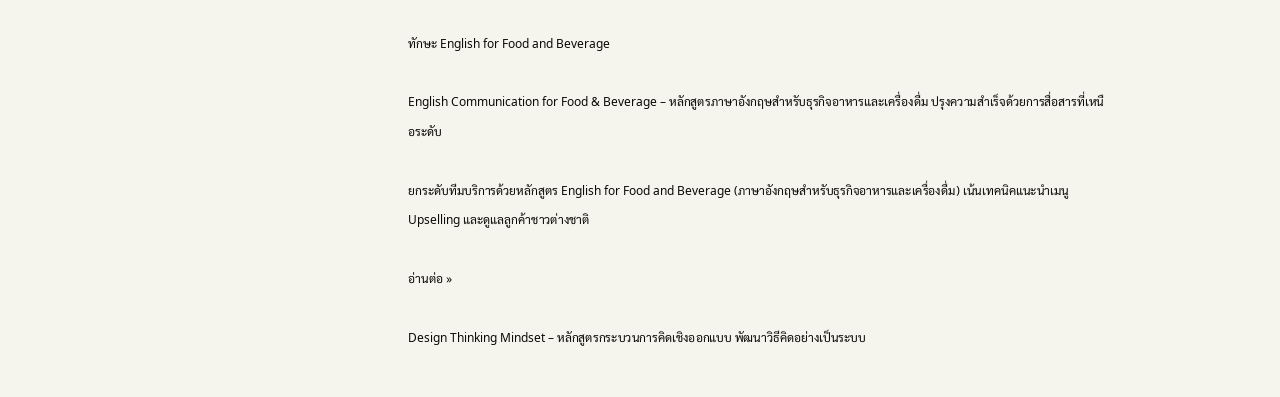ทักษะ English for Food and Beverage

English Communication for Food & Beverage – หลักสูตรภาษาอังกฤษสำหรับธุรกิจอาหารและเครื่องดื่ม ปรุงความสำเร็จด้วยการสื่อสารที่เหนือระดับ

ยกระดับทีมบริการด้วยหลักสูตร English for Food and Beverage (ภาษาอังกฤษสำหรับธุรกิจอาหารและเครื่องดื่ม) เน้นเทคนิคแนะนำเมนู Upselling และดูแลลูกค้าชาวต่างชาติ

อ่านต่อ »

Design Thinking Mindset – หลักสูตรกระบวนการคิดเชิงออกแบบ พัฒนาวิธีคิดอย่างเป็นระบบ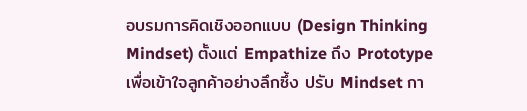อบรมการคิดเชิงออกแบบ (Design Thinking Mindset) ตั้งแต่ Empathize ถึง Prototype เพื่อเข้าใจลูกค้าอย่างลึกซึ้ง ปรับ Mindset กา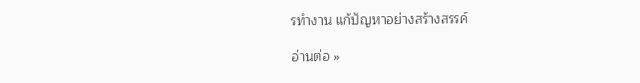รทำงาน แก้ปัญหาอย่างสร้างสรรค์

อ่านต่อ »